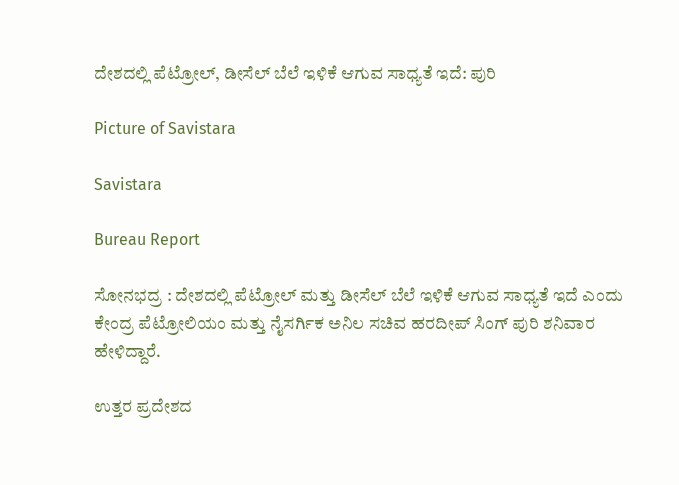ದೇಶದಲ್ಲಿ ಪೆಟ್ರೋಲ್‌, ಡೀಸೆಲ್ ಬೆಲೆ ಇಳಿಕೆ ಆಗುವ ಸಾಧ್ಯತೆ ಇದೆ: ಪುರಿ

Picture of Savistara

Savistara

Bureau Report

ಸೋನಭದ್ರ : ದೇಶದಲ್ಲಿ ಪೆಟ್ರೋಲ್ ಮತ್ತು ಡೀಸೆಲ್ ಬೆಲೆ ಇಳಿಕೆ ಆಗುವ ಸಾಧ್ಯತೆ ಇದೆ ಎಂದು ಕೇಂದ್ರ ಪೆಟ್ರೋಲಿಯಂ ಮತ್ತು ನೈಸರ್ಗಿಕ ಅನಿಲ ಸಚಿವ ಹರದೀಪ್ ಸಿಂಗ್ ಪುರಿ ಶನಿವಾರ ಹೇಳಿದ್ದಾರೆ.

ಉತ್ತರ ಪ್ರದೇಶದ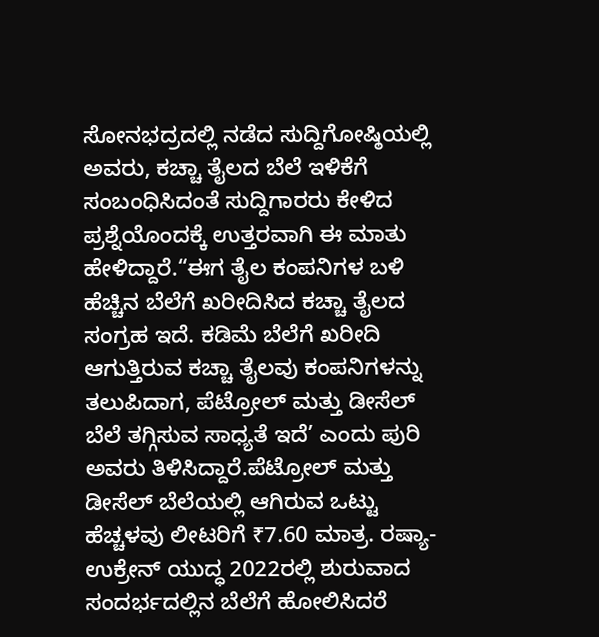ಸೋನಭದ್ರದಲ್ಲಿ ನಡೆದ ಸುದ್ದಿಗೋಷ್ಠಿಯಲ್ಲಿ ಅವರು, ಕಚ್ಚಾ ತೈಲದ ಬೆಲೆ ಇಳಿಕೆಗೆ ಸಂಬಂಧಿಸಿದಂತೆ ಸುದ್ದಿಗಾರರು ಕೇಳಿದ ಪ್ರಶ್ನೆಯೊಂದಕ್ಕೆ ಉತ್ತರವಾಗಿ ಈ ಮಾತು ಹೇಳಿದ್ದಾರೆ.“ಈಗ ತೈಲ ಕಂಪನಿಗಳ ಬಳಿ ಹೆಚ್ಚಿನ ಬೆಲೆಗೆ ಖರೀದಿಸಿದ ಕಚ್ಚಾ ತೈಲದ ಸಂಗ್ರಹ ಇದೆ. ಕಡಿಮೆ ಬೆಲೆಗೆ ಖರೀದಿ ಆಗುತ್ತಿರುವ ಕಚ್ಚಾ ತೈಲವು ಕಂಪನಿಗಳನ್ನು ತಲುಪಿದಾಗ, ಪೆಟ್ರೋಲ್ ಮತ್ತು ಡೀಸೆಲ್ ಬೆಲೆ ತಗ್ಗಿಸುವ ಸಾಧ್ಯತೆ ಇದೆ’ ಎಂದು ಪುರಿ ಅವರು ತಿಳಿಸಿದ್ದಾರೆ.ಪೆಟ್ರೋಲ್‌ ಮತ್ತು ಡೀಸೆಲ್ ಬೆಲೆಯಲ್ಲಿ ಆಗಿರುವ ಒಟ್ಟು ಹೆಚ್ಚಳವು ಲೀಟರಿಗೆ ₹7.60 ಮಾತ್ರ. ರಷ್ಯಾ-ಉಕ್ರೇನ್ ಯುದ್ಧ 2022ರಲ್ಲಿ ಶುರುವಾದ ಸಂದರ್ಭದಲ್ಲಿನ ಬೆಲೆಗೆ ಹೋಲಿಸಿದರೆ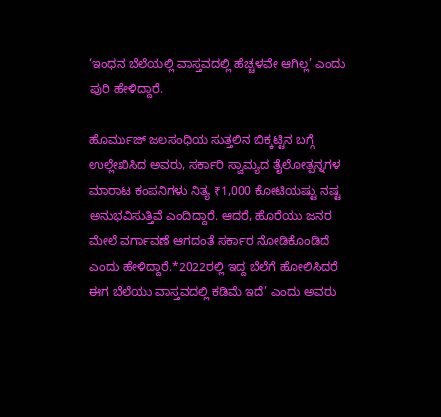‘ಇಂಧನ ಬೆಲೆಯಲ್ಲಿ ವಾಸ್ತವದಲ್ಲಿ ಹೆಚ್ಚಳವೇ ಆಗಿಲ್ಲ’ ಎಂದು ಪುರಿ ಹೇಳಿದ್ದಾರೆ.

ಹೊರ್ಮುಜ್ ಜಲಸಂಧಿಯ ಸುತ್ತಲಿನ ಬಿಕ್ಕಟ್ಟಿನ ಬಗ್ಗೆ ಉಲ್ಲೇಖಿಸಿದ ಅವರು, ಸರ್ಕಾರಿ ಸ್ವಾಮ್ಯದ ತೈಲೋತ್ಪನ್ನಗಳ ಮಾರಾಟ ಕಂಪನಿಗಳು ನಿತ್ಯ ₹1,000 ಕೋಟಿಯಷ್ಟು ನಷ್ಟ ಅನುಭವಿಸುತ್ತಿವೆ ಎಂದಿದ್ದಾರೆ. ಆದರೆ, ಹೊರೆಯು ಜನರ ಮೇಲೆ ವರ್ಗಾವಣೆ ಆಗದಂತೆ ಸರ್ಕಾರ ನೋಡಿಕೊಂಡಿದೆ ಎಂದು ಹೇಳಿದ್ದಾರೆ.*2022ರಲ್ಲಿ ಇದ್ದ ಬೆಲೆಗೆ ಹೋಲಿಸಿದರೆ ಈಗ ಬೆಲೆಯು ವಾಸ್ತವದಲ್ಲಿ ಕಡಿಮೆ ಇದೆ’ ಎಂದು ಅವರು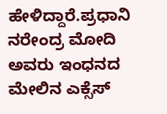ಹೇಳಿದ್ದಾರೆ.ಪ್ರಧಾನಿ ನರೇಂದ್ರ ಮೋದಿ ಅವರು ಇಂಧನದ ಮೇಲಿನ ಎಕ್ಸೆಸ್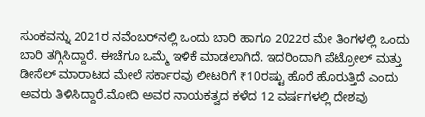ಸುಂಕವನ್ನು 2021ರ ನವೆಂಬರ್‌ನಲ್ಲಿ ಒಂದು ಬಾರಿ ಹಾಗೂ 2022ರ ಮೇ ತಿಂಗಳಲ್ಲಿ ಒಂದು ಬಾರಿ ತಗ್ಗಿಸಿದ್ದಾರೆ. ಈಚೆಗೂ ಒಮ್ಮೆ ಇಳಿಕೆ ಮಾಡಲಾಗಿದೆ. ಇದರಿಂದಾಗಿ ಪೆಟ್ರೋಲ್ ಮತ್ತು ಡೀಸೆಲ್ ಮಾರಾಟದ ಮೇಲೆ ಸರ್ಕಾರವು ಲೀಟರಿಗೆ ₹10ರಷ್ಟು ಹೊರೆ ಹೊರುತ್ತಿದೆ ಎಂದು ಅವರು ತಿಳಿಸಿದ್ದಾರೆ.ಮೋದಿ ಅವರ ನಾಯಕತ್ವದ ಕಳೆದ 12 ವರ್ಷಗಳಲ್ಲಿ ದೇಶವು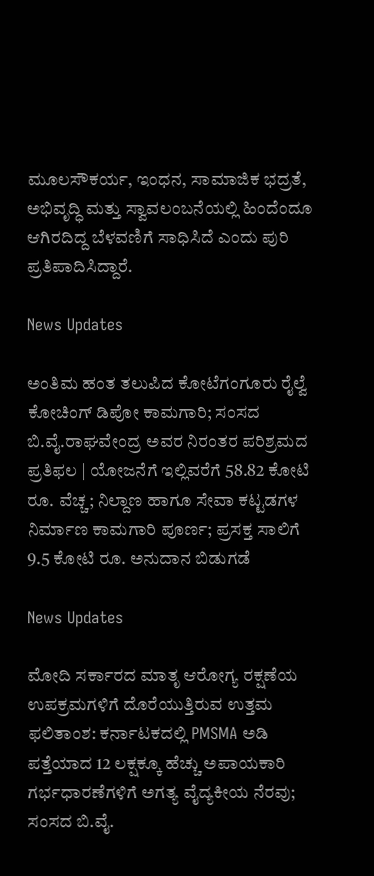ಮೂಲಸೌಕರ್ಯ, ಇಂಧನ, ಸಾಮಾಜಿಕ ಭದ್ರತೆ, ಅಭಿವೃದ್ಧಿ ಮತ್ತು ಸ್ವಾವಲಂಬನೆಯಲ್ಲಿ ಹಿಂದೆಂದೂ ಆಗಿರದಿದ್ದ ಬೆಳವಣಿಗೆ ಸಾಧಿಸಿದೆ ಎಂದು ಪುರಿ ಪ್ರತಿಪಾದಿಸಿದ್ದಾರೆ.

News Updates

ಅಂತಿಮ ಹಂತ ತಲುಪಿದ ಕೋಟೆಗಂಗೂರು ರೈಲ್ವೆ ಕೋಚಿಂಗ್ ಡಿಪೋ ಕಾಮಗಾರಿ; ಸಂಸದ ಬಿ.ವೈ.ರಾಘವೇಂದ್ರ ಅವರ ನಿರಂತರ ಪರಿಶ್ರಮದ ಪ್ರತಿಫಲ | ಯೋಜನೆಗೆ ಇಲ್ಲಿವರೆಗೆ 58.82 ಕೋಟಿ ರೂ. ವೆಚ್ಚ; ನಿಲ್ದಾಣ ಹಾಗೂ ಸೇವಾ ಕಟ್ಟಡಗಳ ನಿರ್ಮಾಣ ಕಾಮಗಾರಿ ಪೂರ್ಣ; ಪ್ರಸಕ್ತ ಸಾಲಿಗೆ 9.5 ಕೋಟಿ ರೂ. ಅನುದಾನ ಬಿಡುಗಡೆ

News Updates

ಮೋದಿ ಸರ್ಕಾರದ ಮಾತೃ ಆರೋಗ್ಯ ರಕ್ಷಣೆಯ ಉಪಕ್ರಮಗಳಿಗೆ ದೊರೆಯುತ್ತಿರುವ ಉತ್ತಮ ಫಲಿತಾಂಶ: ಕರ್ನಾಟಕದಲ್ಲಿ PMSMA ಅಡಿ ಪತ್ತೆಯಾದ 12 ಲಕ್ಷಕ್ಕೂ ಹೆಚ್ಚು ಅಪಾಯಕಾರಿ ಗರ್ಭಧಾರಣೆಗಳಿಗೆ ಅಗತ್ಯ ವೈದ್ಯಕೀಯ ನೆರವು; ಸಂಸದ ಬಿ.ವೈ.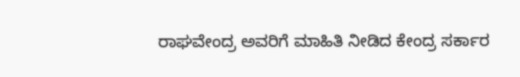ರಾಘವೇಂದ್ರ ಅವರಿಗೆ ಮಾಹಿತಿ ನೀಡಿದ ಕೇಂದ್ರ ಸರ್ಕಾರ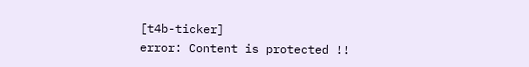[t4b-ticker]
error: Content is protected !!